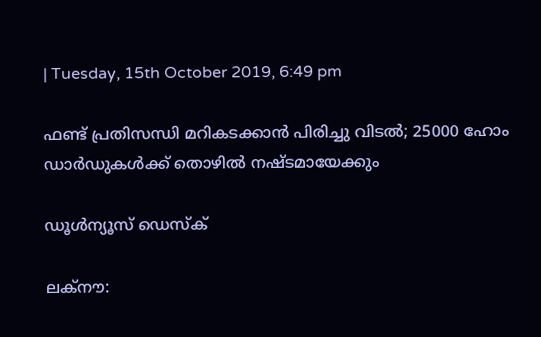| Tuesday, 15th October 2019, 6:49 pm

ഫണ്ട് പ്രതിസന്ധി മറികടക്കാന്‍ പിരിച്ചു വിടല്‍; 25000 ഹോം ഡാര്‍ഡുകള്‍ക്ക് തൊഴില്‍ നഷ്ടമായേക്കും

ഡൂള്‍ന്യൂസ് ഡെസ്‌ക്

ലക്‌നൗ: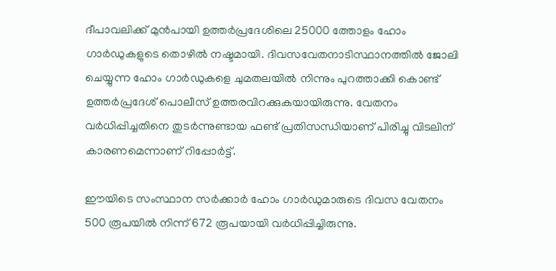ദീപാവലിക്ക് മുന്‍പായി ഉത്തര്‍പ്രദേശിലെ 25000 ത്തോളം ഹോം ഗാര്‍ഡുകളുടെ തൊഴില്‍ നഷ്ടമായി. ദിവസവേതനാടിസ്ഥാനത്തില്‍ ജോലി ചെയ്യുന്ന ഹോം ഗാര്‍ഡുകളെ ചുമതലയില്‍ നിന്നും പുറത്താക്കി കൊണ്ട് ഉത്തര്‍പ്രദേശ് പൊലീസ് ഉത്തരവിറക്കുകയായിരുന്നു. വേതനം വര്‍ധിപ്പിച്ചതിനെ തുടര്‍ന്നുണ്ടായ ഫണ്ട് പ്രതിസന്ധിയാണ് പിരിച്ചു വിടലിന് കാരണമെന്നാണ് റിപ്പോര്‍ട്ട്.

ഈയിടെ സംസ്ഥാന സര്‍ക്കാര്‍ ഹോം ഗാര്‍ഡുമാരുടെ ദിവസ വേതനം 500 രൂപയില്‍ നിന്ന് 672 രൂപയായി വര്‍ധിപ്പിച്ചിരുന്നു.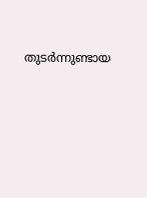തുടര്‍ന്നുണ്ടായ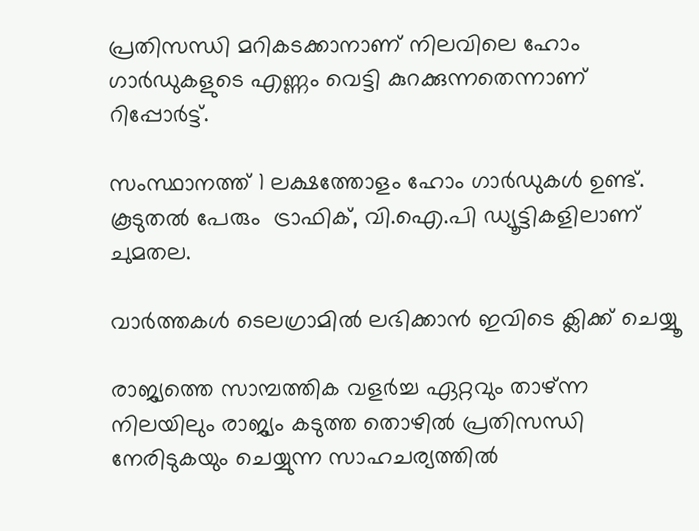പ്രതിസന്ധി മറികടക്കാനാണ് നിലവിലെ ഹോം ഗാര്‍ഡുകളുടെ എണ്ണം വെട്ടി കുറക്കുന്നതെന്നാണ് റിപ്പോര്‍ട്ട്.

സംസ്ഥാനത്ത് 1 ലക്ഷത്തോളം ഹോം ഗാര്‍ഡുകള്‍ ഉണ്ട്. കൂടുതല്‍ പേരും  ട്രാഫിക്, വി.ഐ.പി ഡ്യൂട്ടികളിലാണ് ചുമതല.

വാര്‍ത്തകള്‍ ടെലഗ്രാമില്‍ ലഭിക്കാന്‍ ഇവിടെ ക്ലിക്ക് ചെയ്യൂ

രാജ്യത്തെ സാമ്പത്തിക വളര്‍ച്ച ഏറ്റവും താഴ്ന്ന നിലയിലും രാജ്യം കടുത്ത തൊഴില്‍ പ്രതിസന്ധി നേരിടുകയും ചെയ്യുന്ന സാഹചര്യത്തില്‍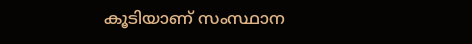കൂടിയാണ് സംസ്ഥാന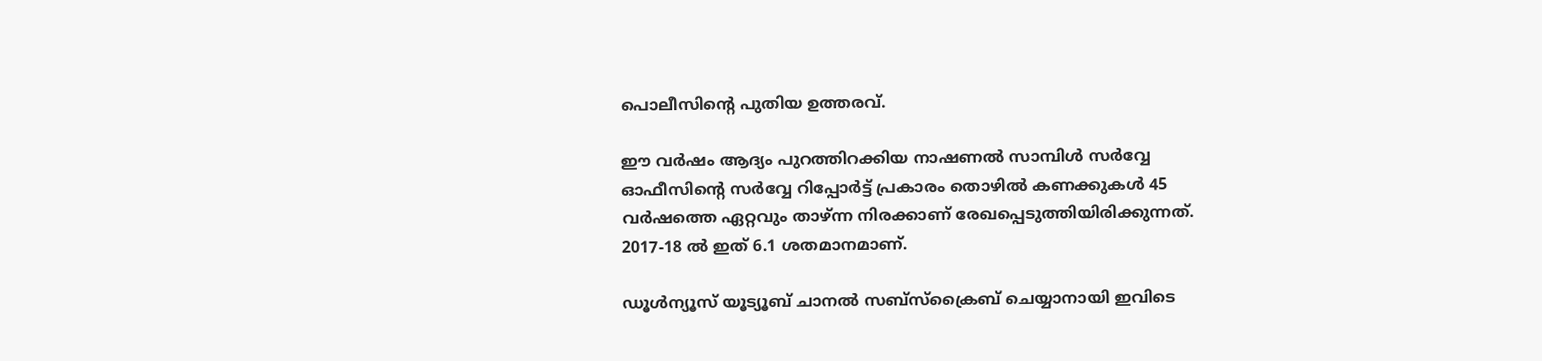പൊലീസിന്റെ പുതിയ ഉത്തരവ്.

ഈ വര്‍ഷം ആദ്യം പുറത്തിറക്കിയ നാഷണല്‍ സാമ്പിള്‍ സര്‍വ്വേ ഓഫീസിന്റെ സര്‍വ്വേ റിപ്പോര്‍ട്ട് പ്രകാരം തൊഴില്‍ കണക്കുകള്‍ 45 വര്‍ഷത്തെ ഏറ്റവും താഴ്ന്ന നിരക്കാണ് രേഖപ്പെടുത്തിയിരിക്കുന്നത്. 2017-18 ല്‍ ഇത് 6.1 ശതമാനമാണ്.

ഡൂൾന്യൂസ് യൂട്യൂബ് ചാനൽ സബ്സ്ക്രൈബ് ചെയ്യാനായി ഇവിടെ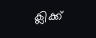ക്ലിക്ക്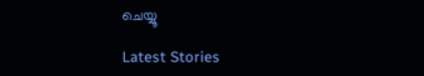ചെയ്യൂ

Latest Stories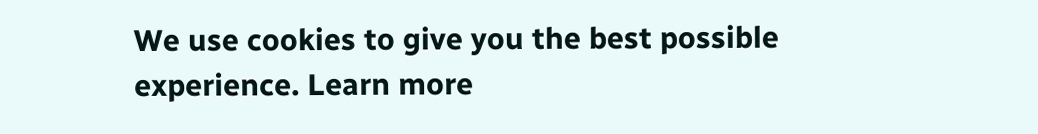We use cookies to give you the best possible experience. Learn more